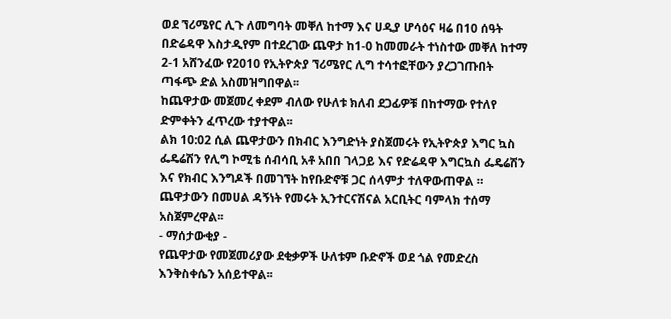ወደ ኘሪሜየር ሊጉ ለመግባት መቐለ ከተማ እና ሀዲያ ሆሳዕና ዛሬ በ10 ሰዓት በድሬዳዋ እስታዲየም በተደረገው ጨዋታ ከ1-0 ከመመራት ተነስተው መቐለ ከተማ 2-1 አሸንፈው የ2010 የኢትዮጵያ ኘሪሜየር ሊግ ተሳተፎቸውን ያረጋገጡበት ጣፋጭ ድል አስመዝግበዋል፡፡
ከጨዋታው መጀመረ ቀደም ብለው የሁለቱ ክለብ ደጋፊዎቹ በከተማው የተለየ ድምቀትን ፈጥረው ተያተዋል፡፡
ልክ 10:02 ሲል ጨዋታውን በክብር እንግድነት ያስጀመሩት የኢትዮጵያ እግር ኳስ ፌዴሬሽን የሊግ ኮሚቴ ሰብሳቢ አቶ አበበ ገላጋይ እና የድሬዳዋ እግርኳስ ፌዴሬሽን እና የክብር እንግዶች በመገኘት ከየቡድኖቹ ጋር ሰላምታ ተለዋውጠዋል ።
ጨዋታውን በመሀል ዳኝነት የመሩት ኢንተርናሽናል አርቢትር ባምላክ ተሰማ አስጀምረዋል፡፡
- ማሰታውቂያ -
የጨዋታው የመጀመሪያው ደቂቃዎች ሁለቱም ቡድኖች ወደ ጎል የመድረስ እንቅስቀሴን አሰይተዋል፡፡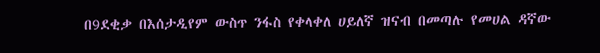በ9ደቂቃ በእሰታዲየም ውስጥ ንፋስ የቀላቀለ ሀይለኛ ዝናብ በመጣሉ የመሀል ዳኛው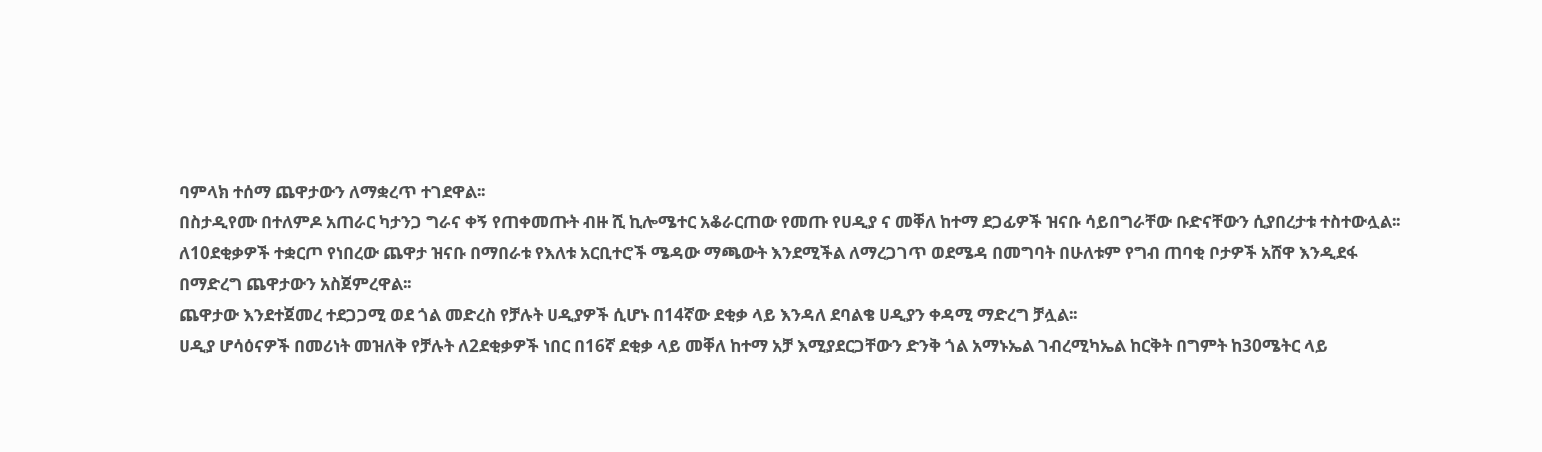ባምላክ ተሰማ ጨዋታውን ለማቋረጥ ተገደዋል፡፡
በስታዲየሙ በተለምዶ አጠራር ካታንጋ ግራና ቀኝ የጠቀመጡት ብዙ ሺ ኪሎሜተር አቆራርጠው የመጡ የሀዲያ ና መቐለ ከተማ ደጋፊዎች ዝናቡ ሳይበግራቸው ቡድናቸውን ሲያበረታቱ ተስተውሏል፡፡
ለ10ደቂቃዎች ተቋርጦ የነበረው ጨዋታ ዝናቡ በማበራቱ የእለቱ አርቢተሮች ሜዳው ማጫውት እንደሚችል ለማረጋገጥ ወደሜዳ በመግባት በሁለቱም የግብ ጠባቂ ቦታዎች አሸዋ እንዲደፋ በማድረግ ጨዋታውን አስጀምረዋል፡፡
ጨዋታው እንደተጀመረ ተደጋጋሚ ወደ ጎል መድረስ የቻሉት ሀዲያዎች ሲሆኑ በ14ኛው ደቂቃ ላይ እንዳለ ደባልቄ ሀዲያን ቀዳሚ ማድረግ ቻሏል፡፡
ሀዲያ ሆሳዕናዎች በመሪነት መዝለቅ የቻሉት ለ2ደቂቃዎች ነበር በ16ኛ ደቂቃ ላይ መቐለ ከተማ አቻ እሚያደርጋቸውን ድንቅ ጎል አማኑኤል ገብረሚካኤል ከርቅት በግምት ከ30ሜትር ላይ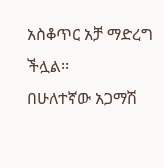አስቆጥር አቻ ማድረግ ችሏል፡፡
በሁለተኛው አጋማሽ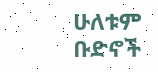ሁለቱም ቡድኖች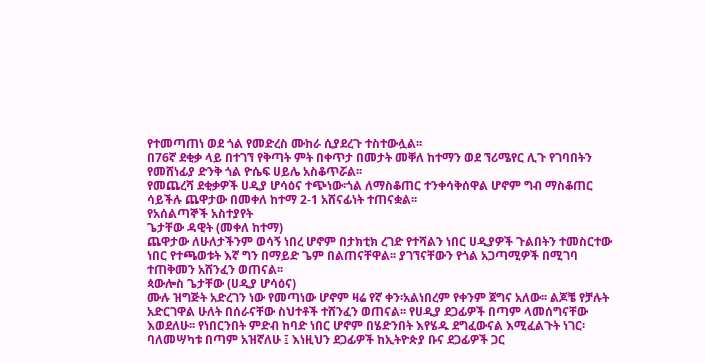የተመጣጠነ ወደ ጎል የመድረስ ሙከራ ሲያደረጉ ተስተውሏል፡፡
በ76ኛ ደቂቃ ላይ በተገኘ የቅጣት ምት በቀጥታ በመታት መቐለ ከተማን ወደ ኘሪሜየር ሊጉ የገባበትን የመሸነፊያ ድንቅ ጎል ዮሴፍ ሀይሌ አስቆጥሯል፡፡
የመጨረሻ ደቂቃዎች ሀዲያ ሆሳዕና ተጭነው፡ጎል ለማስቆጠር ተንቀሳቅሰዋል ሆኖም ግብ ማስቆጠር ሳይችሉ ጨዋታው በመቀለ ከተማ 2-1 አሸናፊነት ተጠናቋል፡፡
የአሰልጣኞች አስተያየት
ጌታቸው ዳዊት (መቀለ ከተማ)
ጨዋታው ለሁለታችንም ወሳኝ ነበረ ሆኖም በታክቲክ ረገድ የተሻልን ነበር ሀዲያዎች ጉልበትን ተመስርተው ነበር የተጫወቱት እኛ ግን በማይድ ጌም በልጠናቸዋል፡፡ ያገኘናቸውን የጎል አጋጣሚዎች በሚገባ ተጠቅመን አሸንፈን ወጠናል፡፡
ጳውሎስ ጌታቸው (ሀዲያ ሆሳዕና)
ሙሉ ዝግጅት አድረገን ነው የመጣነው ሆኖም ዛሬ የኛ ቀን፡አልነበረም የቀንም ጀግና አለው፡፡ ልጆቼ የቻሉት አድርገዋል ሁለት በሰራናቸው ስህተቶች ተሸንፈን ወጠናል፡፡ የሀዲያ ደጋፊዎች በጣም ላመሰግናቸው እወደለሁ፡፡ የነበርንበት ምድብ ከባድ ነበር ሆኖም በሄድንበት እየሄዱ ደግፈውናል እሚፈልጉት ነገር፡ባለመሣካቱ በጣም አዝኛለሁ ፤ እነዚህን ደጋፊዎች ከኢትዮጵያ ቡና ደጋፊዎች ጋር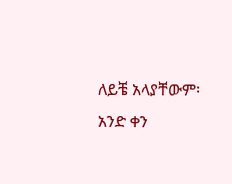ለይቼ አላያቸውም፡ አንድ ቀን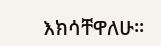እክሳቸዋለሁ፡፡